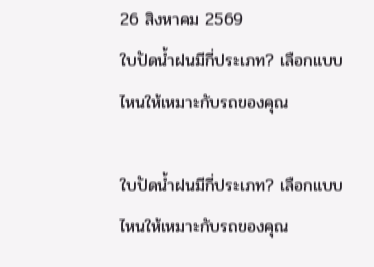26 สิงหาคม 2569
ใบปัดน้ำฝนมีกี่ประเภท? เลือกแบบไหนให้เหมาะกับรถของคุณ

ใบปัดน้ำฝนมีกี่ประเภท? เลือกแบบไหนให้เหมาะกับรถของคุณ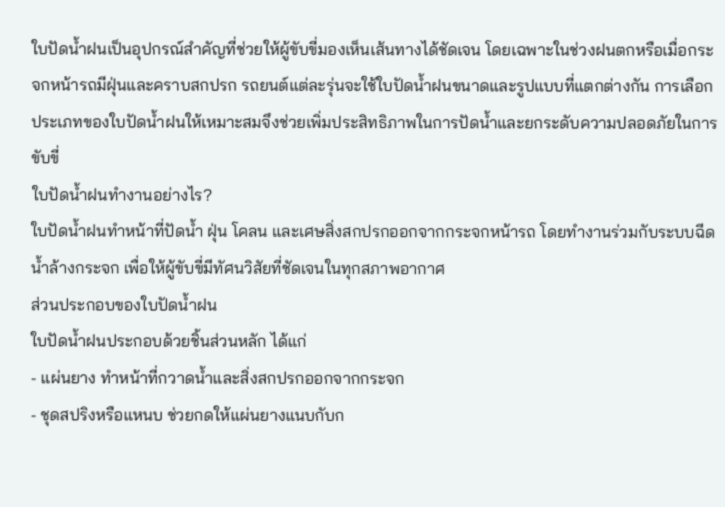ใบปัดน้ำฝนเป็นอุปกรณ์สำคัญที่ช่วยให้ผู้ขับขี่มองเห็นเส้นทางได้ชัดเจน โดยเฉพาะในช่วงฝนตกหรือเมื่อกระจกหน้ารถมีฝุ่นและคราบสกปรก รถยนต์แต่ละรุ่นจะใช้ใบปัดน้ำฝนขนาดและรูปแบบที่แตกต่างกัน การเลือกประเภทของใบปัดน้ำฝนให้เหมาะสมจึงช่วยเพิ่มประสิทธิภาพในการปัดน้ำและยกระดับความปลอดภัยในการขับขี่
ใบปัดน้ำฝนทำงานอย่างไร?
ใบปัดน้ำฝนทำหน้าที่ปัดน้ำ ฝุ่น โคลน และเศษสิ่งสกปรกออกจากกระจกหน้ารถ โดยทำงานร่วมกับระบบฉีดน้ำล้างกระจก เพื่อให้ผู้ขับขี่มีทัศนวิสัยที่ชัดเจนในทุกสภาพอากาศ
ส่วนประกอบของใบปัดน้ำฝน
ใบปัดน้ำฝนประกอบด้วยชิ้นส่วนหลัก ได้แก่
- แผ่นยาง ทำหน้าที่กวาดน้ำและสิ่งสกปรกออกจากกระจก
- ชุดสปริงหรือแหนบ ช่วยกดให้แผ่นยางแนบกับก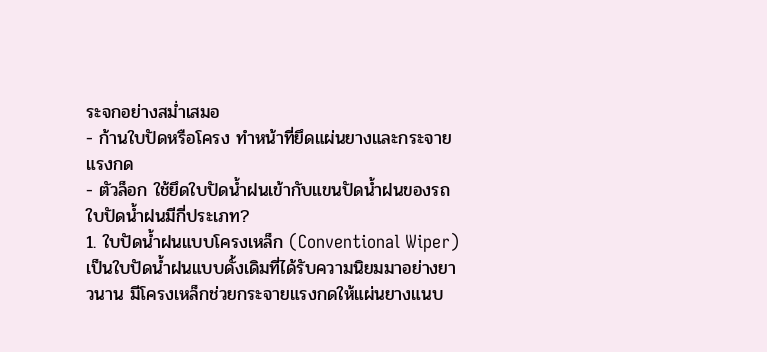ระจกอย่างสม่ำเสมอ
- ก้านใบปัดหรือโครง ทำหน้าที่ยึดแผ่นยางและกระจายแรงกด
- ตัวล็อก ใช้ยึดใบปัดน้ำฝนเข้ากับแขนปัดน้ำฝนของรถ
ใบปัดน้ำฝนมีกี่ประเภท?
1. ใบปัดน้ำฝนแบบโครงเหล็ก (Conventional Wiper)
เป็นใบปัดน้ำฝนแบบดั้งเดิมที่ได้รับความนิยมมาอย่างยาวนาน มีโครงเหล็กช่วยกระจายแรงกดให้แผ่นยางแนบ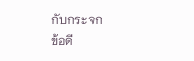กับกระจก
ข้อดี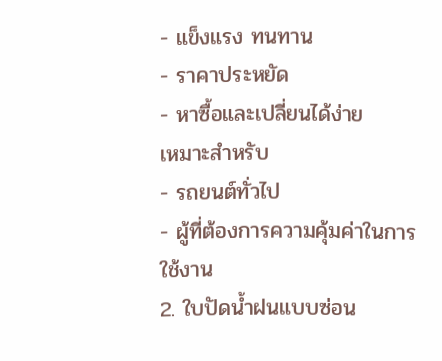- แข็งแรง ทนทาน
- ราคาประหยัด
- หาซื้อและเปลี่ยนได้ง่าย
เหมาะสำหรับ
- รถยนต์ทั่วไป
- ผู้ที่ต้องการความคุ้มค่าในการใช้งาน
2. ใบปัดน้ำฝนแบบซ่อน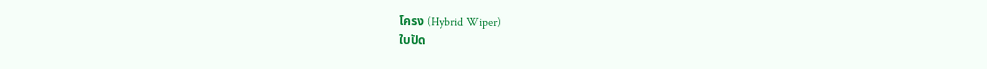โครง (Hybrid Wiper)
ใบปัด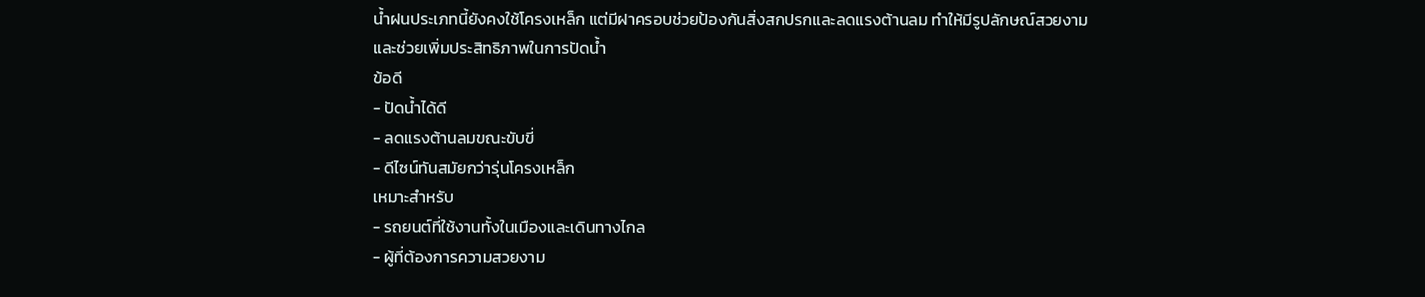น้ำฝนประเภทนี้ยังคงใช้โครงเหล็ก แต่มีฝาครอบช่วยป้องกันสิ่งสกปรกและลดแรงต้านลม ทำให้มีรูปลักษณ์สวยงามและช่วยเพิ่มประสิทธิภาพในการปัดน้ำ
ข้อดี
- ปัดน้ำได้ดี
- ลดแรงต้านลมขณะขับขี่
- ดีไซน์ทันสมัยกว่ารุ่นโครงเหล็ก
เหมาะสำหรับ
- รถยนต์ที่ใช้งานทั้งในเมืองและเดินทางไกล
- ผู้ที่ต้องการความสวยงาม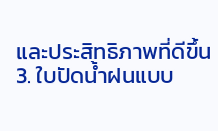และประสิทธิภาพที่ดีขึ้น
3. ใบปัดน้ำฝนแบบ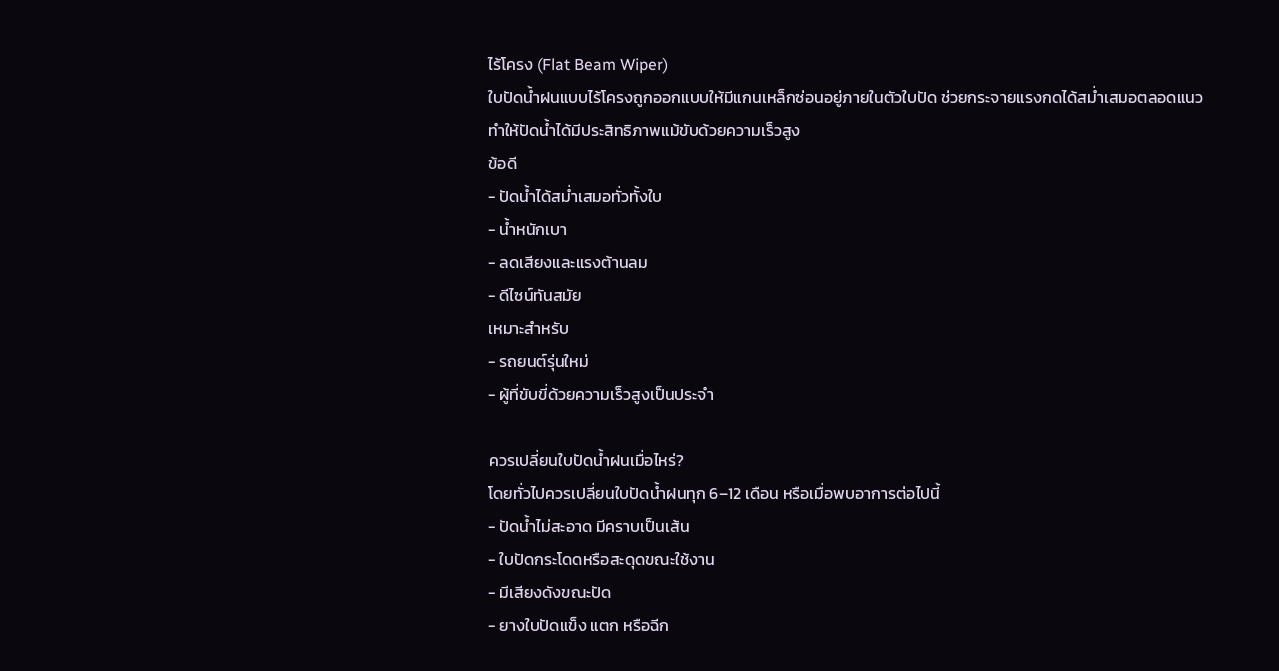ไร้โครง (Flat Beam Wiper)
ใบปัดน้ำฝนแบบไร้โครงถูกออกแบบให้มีแกนเหล็กซ่อนอยู่ภายในตัวใบปัด ช่วยกระจายแรงกดได้สม่ำเสมอตลอดแนว ทำให้ปัดน้ำได้มีประสิทธิภาพแม้ขับด้วยความเร็วสูง
ข้อดี
- ปัดน้ำได้สม่ำเสมอทั่วทั้งใบ
- น้ำหนักเบา
- ลดเสียงและแรงต้านลม
- ดีไซน์ทันสมัย
เหมาะสำหรับ
- รถยนต์รุ่นใหม่
- ผู้ที่ขับขี่ด้วยความเร็วสูงเป็นประจำ

ควรเปลี่ยนใบปัดน้ำฝนเมื่อไหร่?
โดยทั่วไปควรเปลี่ยนใบปัดน้ำฝนทุก 6–12 เดือน หรือเมื่อพบอาการต่อไปนี้
- ปัดน้ำไม่สะอาด มีคราบเป็นเส้น
- ใบปัดกระโดดหรือสะดุดขณะใช้งาน
- มีเสียงดังขณะปัด
- ยางใบปัดแข็ง แตก หรือฉีก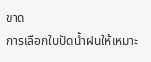ขาด
การเลือกใบปัดน้ำฝนให้เหมาะ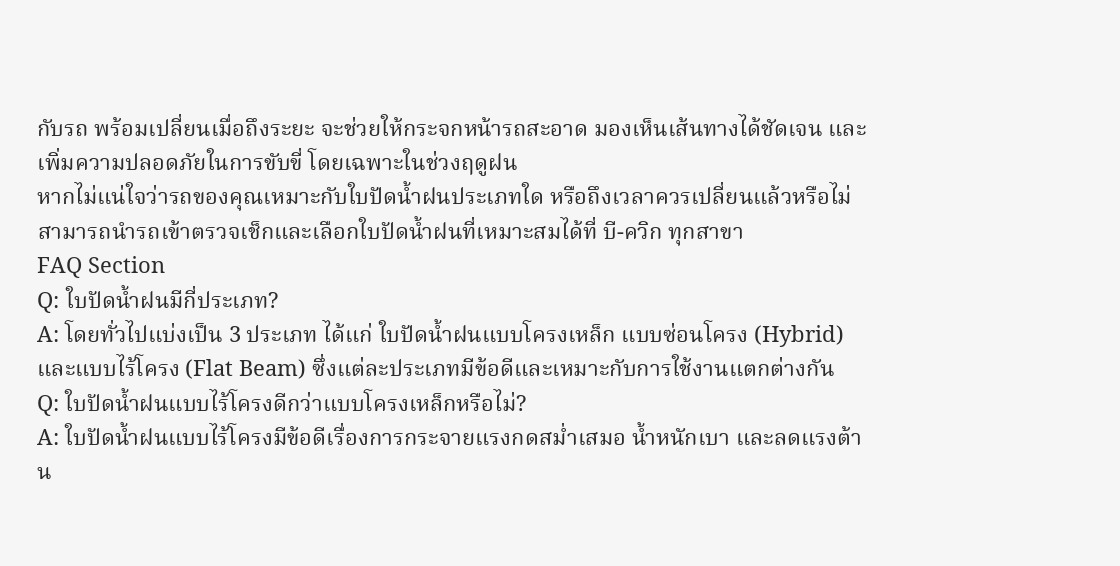กับรถ พร้อมเปลี่ยนเมื่อถึงระยะ จะช่วยให้กระจกหน้ารถสะอาด มองเห็นเส้นทางได้ชัดเจน และเพิ่มความปลอดภัยในการขับขี่ โดยเฉพาะในช่วงฤดูฝน
หากไม่แน่ใจว่ารถของคุณเหมาะกับใบปัดน้ำฝนประเภทใด หรือถึงเวลาควรเปลี่ยนแล้วหรือไม่ สามารถนำรถเข้าตรวจเช็กและเลือกใบปัดน้ำฝนที่เหมาะสมได้ที่ บี-ควิก ทุกสาขา
FAQ Section
Q: ใบปัดน้ำฝนมีกี่ประเภท?
A: โดยทั่วไปแบ่งเป็น 3 ประเภท ได้แก่ ใบปัดน้ำฝนแบบโครงเหล็ก แบบซ่อนโครง (Hybrid) และแบบไร้โครง (Flat Beam) ซึ่งแต่ละประเภทมีข้อดีและเหมาะกับการใช้งานแตกต่างกัน
Q: ใบปัดน้ำฝนแบบไร้โครงดีกว่าแบบโครงเหล็กหรือไม่?
A: ใบปัดน้ำฝนแบบไร้โครงมีข้อดีเรื่องการกระจายแรงกดสม่ำเสมอ น้ำหนักเบา และลดแรงต้าน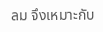ลม จึงเหมาะกับ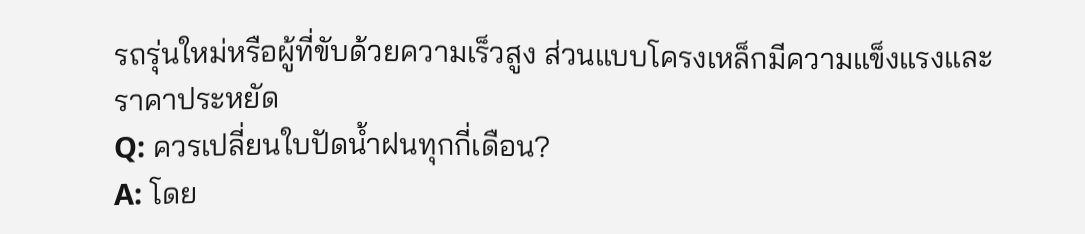รถรุ่นใหม่หรือผู้ที่ขับด้วยความเร็วสูง ส่วนแบบโครงเหล็กมีความแข็งแรงและราคาประหยัด
Q: ควรเปลี่ยนใบปัดน้ำฝนทุกกี่เดือน?
A: โดย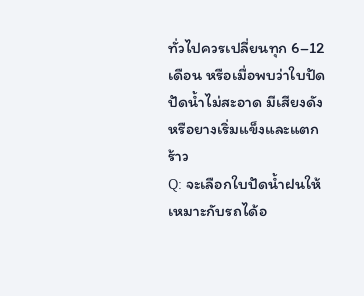ทั่วไปควรเปลี่ยนทุก 6–12 เดือน หรือเมื่อพบว่าใบปัดปัดน้ำไม่สะอาด มีเสียงดัง หรือยางเริ่มแข็งและแตกร้าว
Q: จะเลือกใบปัดน้ำฝนให้เหมาะกับรถได้อ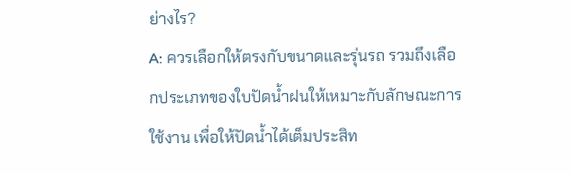ย่างไร?
A: ควรเลือกให้ตรงกับขนาดและรุ่นรถ รวมถึงเลือกประเภทของใบปัดน้ำฝนให้เหมาะกับลักษณะการใช้งาน เพื่อให้ปัดน้ำได้เต็มประสิท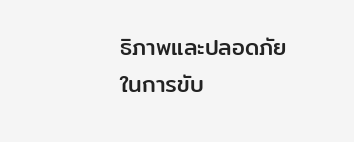ธิภาพและปลอดภัยในการขับ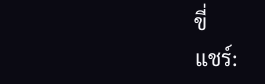ขี่
แชร์: